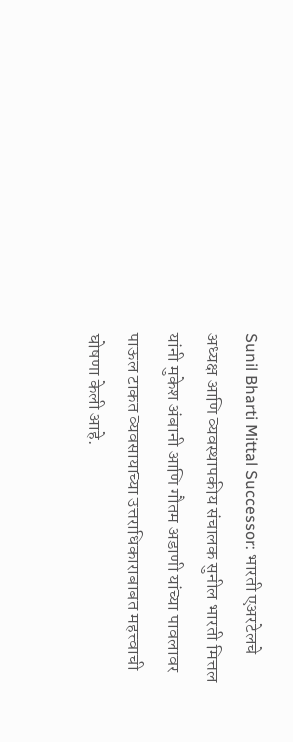Sunil Bharti Mittal Successor: भारती एअरटेलचे अध्यक्ष आणि व्यवस्थापकीय संचालक सुनील भारती मित्तल यांनी मुकेश अंबानी आणि गौतम अडाणी यांच्या पावलावर पाऊल टाकत व्यवसायाच्या उत्तराधिकाराबाबत महत्त्वाची घोषणा केली आहे.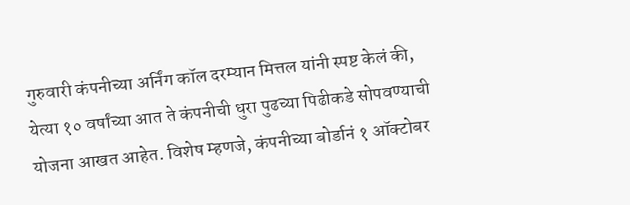गुरुवारी कंपनीच्या अर्निंग कॉल दरम्यान मित्तल यांनी स्पष्ट केलं की, येत्या १० वर्षांच्या आत ते कंपनीची धुरा पुढच्या पिढीकडे सोपवण्याची योजना आखत आहेत. विशेष म्हणजे, कंपनीच्या बोर्डानं १ ऑक्टोबर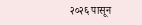२०२६ पासून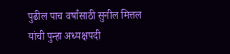पुढील पाच वर्षांसाठी सुनील मित्तल यांची पुन्हा अध्यक्षपदी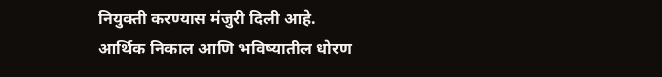नियुक्ती करण्यास मंजुरी दिली आहे.
आर्थिक निकाल आणि भविष्यातील धोरण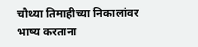चौथ्या तिमाहीच्या निकालांवर भाष्य करताना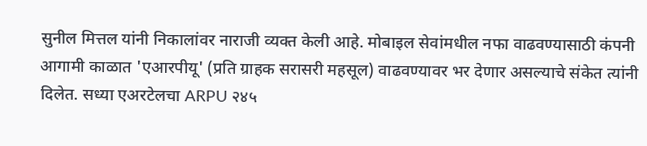सुनील मित्तल यांनी निकालांवर नाराजी व्यक्त केली आहे. मोबाइल सेवांमधील नफा वाढवण्यासाठी कंपनी आगामी काळात 'एआरपीयू' (प्रति ग्राहक सरासरी महसूल) वाढवण्यावर भर देणार असल्याचे संकेत त्यांनी दिलेत. सध्या एअरटेलचा ARPU २४५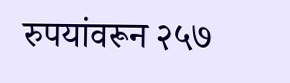रुपयांवरून २५७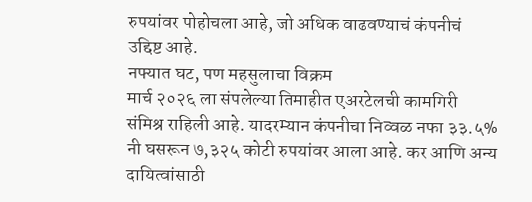रुपयांवर पोहोचला आहे, जो अधिक वाढवण्याचं कंपनीचं उद्दिष्ट आहे.
नफ्यात घट, पण महसुलाचा विक्रम
मार्च २०२६ ला संपलेल्या तिमाहीत एअरटेलची कामगिरी संमिश्र राहिली आहे. यादरम्यान कंपनीचा निव्वळ नफा ३३.५% नी घसरून ७,३२५ कोटी रुपयांवर आला आहे. कर आणि अन्य दायित्वांसाठी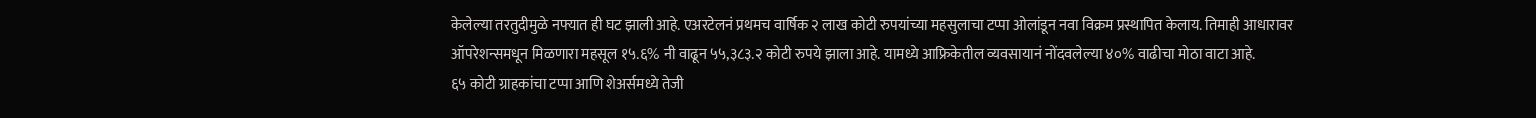केलेल्या तरतुदीमुळे नफ्यात ही घट झाली आहे. एअरटेलनं प्रथमच वार्षिक २ लाख कोटी रुपयांच्या महसुलाचा टप्पा ओलांडून नवा विक्रम प्रस्थापित केलाय. तिमाही आधारावर ऑपरेशन्समधून मिळणारा महसूल १५.६% नी वाढून ५५,३८३.२ कोटी रुपये झाला आहे. यामध्ये आफ्रिकेतील व्यवसायानं नोंदवलेल्या ४०% वाढीचा मोठा वाटा आहे.
६५ कोटी ग्राहकांचा टप्पा आणि शेअर्समध्ये तेजी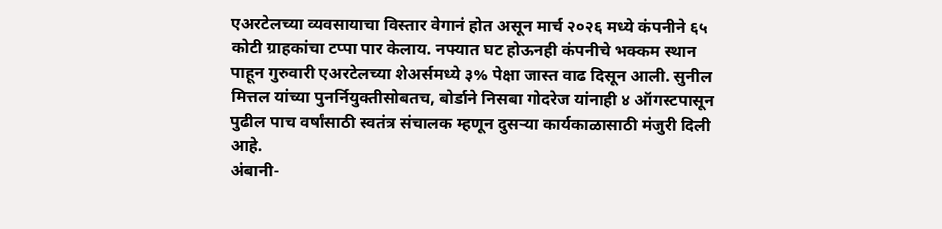एअरटेलच्या व्यवसायाचा विस्तार वेगानं होत असून मार्च २०२६ मध्ये कंपनीने ६५ कोटी ग्राहकांचा टप्पा पार केलाय. नफ्यात घट होऊनही कंपनीचे भक्कम स्थान पाहून गुरुवारी एअरटेलच्या शेअर्समध्ये ३% पेक्षा जास्त वाढ दिसून आली. सुनील मित्तल यांच्या पुनर्नियुक्तीसोबतच, बोर्डाने निसबा गोदरेज यांनाही ४ ऑगस्टपासून पुढील पाच वर्षांसाठी स्वतंत्र संचालक म्हणून दुसऱ्या कार्यकाळासाठी मंजुरी दिली आहे.
अंबानी-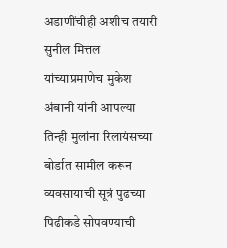अडाणींचीही अशीच तयारी
सुनील मित्तल यांच्याप्रमाणेच मुकेश अंबानी यांनी आपल्या तिन्ही मुलांना रिलायंसच्या बोर्डात सामील करून व्यवसायाची सूत्रं पुढच्या पिढीकडे सोपवण्याची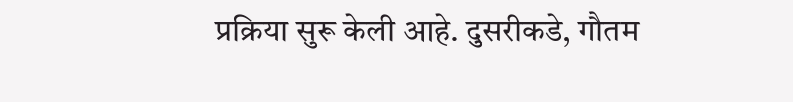प्रक्रिया सुरू केली आहे. दुसरीकडे, गौतम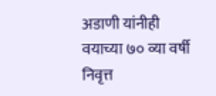अडाणी यांनीही वयाच्या ७० व्या वर्षी निवृत्त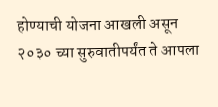होण्याची योजना आखली असून २०३० च्या सुरुवातीपर्यंत ते आपला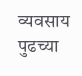व्यवसाय पुढच्या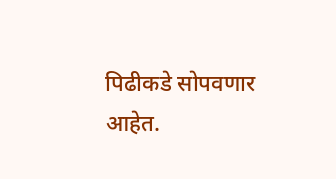पिढीकडे सोपवणार आहेत.